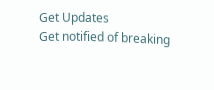Get Updates
Get notified of breaking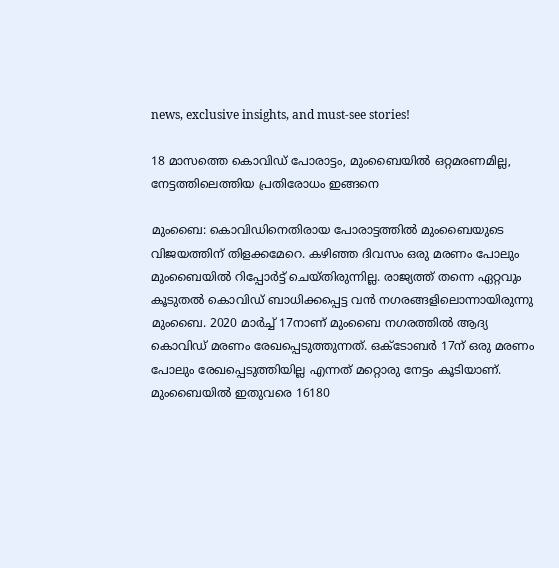news, exclusive insights, and must-see stories!

18 മാസത്തെ കൊവിഡ് പോരാട്ടം, മുംബൈയില്‍ ഒറ്റമരണമില്ല, നേട്ടത്തിലെത്തിയ പ്രതിരോധം ഇങ്ങനെ

മുംബൈ: കൊവിഡിനെതിരായ പോരാട്ടത്തില്‍ മുംബൈയുടെ വിജയത്തിന് തിളക്കമേറെ. കഴിഞ്ഞ ദിവസം ഒരു മരണം പോലും മുംബൈയില്‍ റിപ്പോര്‍ട്ട് ചെയ്തിരുന്നില്ല. രാജ്യത്ത് തന്നെ ഏറ്റവും കൂടുതല്‍ കൊവിഡ് ബാധിക്കപ്പെട്ട വന്‍ നഗരങ്ങളിലൊന്നായിരുന്നു മുംബൈ. 2020 മാര്‍ച്ച് 17നാണ് മുംബൈ നഗരത്തില്‍ ആദ്യ കൊവിഡ് മരണം രേഖപ്പെടുത്തുന്നത്. ഒക്ടോബര്‍ 17ന് ഒരു മരണം പോലും രേഖപ്പെടുത്തിയില്ല എന്നത് മറ്റൊരു നേട്ടം കൂടിയാണ്. മുംബൈയില്‍ ഇതുവരെ 16180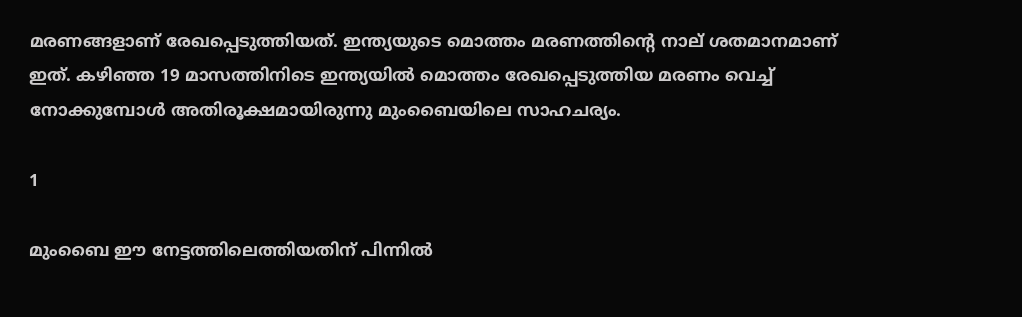മരണങ്ങളാണ് രേഖപ്പെടുത്തിയത്. ഇന്ത്യയുടെ മൊത്തം മരണത്തിന്റെ നാല് ശതമാനമാണ് ഇത്. കഴിഞ്ഞ 19 മാസത്തിനിടെ ഇന്ത്യയില്‍ മൊത്തം രേഖപ്പെടുത്തിയ മരണം വെച്ച് നോക്കുമ്പോള്‍ അതിരൂക്ഷമായിരുന്നു മുംബൈയിലെ സാഹചര്യം.

1

മുംബൈ ഈ നേട്ടത്തിലെത്തിയതിന് പിന്നില്‍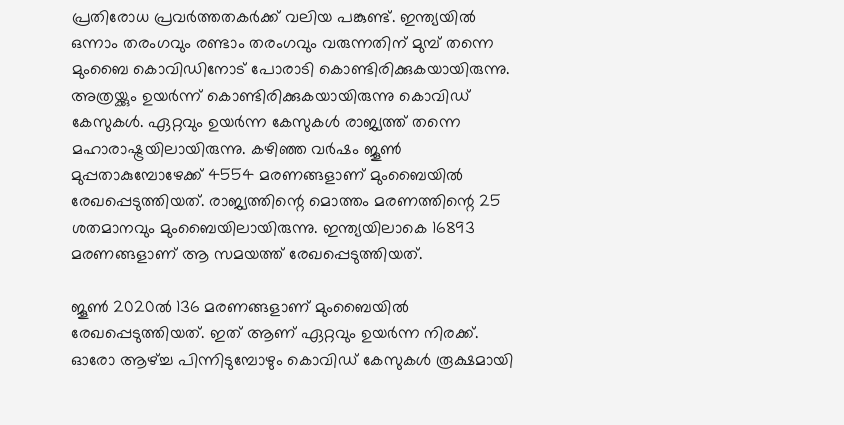പ്രതിരോധ പ്രവര്‍ത്തതകര്‍ക്ക് വലിയ പങ്കുണ്ട്. ഇന്ത്യയില്‍ ഒന്നാം തരംഗവും രണ്ടാം തരംഗവും വരുന്നതിന് മുമ്പ് തന്നെ മുംബൈ കൊവിഡിനോട് പോരാടി കൊണ്ടിരിക്കുകയായിരുന്നു. അത്രയ്ക്കും ഉയര്‍ന്ന് കൊണ്ടിരിക്കുകയായിരുന്നു കൊവിഡ് കേസുകള്‍. ഏറ്റവും ഉയര്‍ന്ന കേസുകള്‍ രാജ്യത്ത് തന്നെ മഹാരാഷ്ട്രയിലായിരുന്നു. കഴിഞ്ഞ വര്‍ഷം ജൂണ്‍ മുപ്പതാകുമ്പോഴേക്ക് 4554 മരണങ്ങളാണ് മുംബൈയില്‍ രേഖപ്പെടുത്തിയത്. രാജ്യത്തിന്റെ മൊത്തം മരണത്തിന്റെ 25 ശതമാനവും മുംബൈയിലായിരുന്നു. ഇന്ത്യയിലാകെ 16893 മരണങ്ങളാണ് ആ സമയത്ത് രേഖപ്പെടുത്തിയത്.

ജൂണ്‍ 2020ല്‍ 136 മരണങ്ങളാണ് മുംബൈയില്‍ രേഖപ്പെടുത്തിയത്. ഇത് ആണ് ഏറ്റവും ഉയര്‍ന്ന നിരക്ക്. ഓരോ ആഴ്ച്ച പിന്നിടുമ്പോഴും കൊവിഡ് കേസുകള്‍ രൂക്ഷമായി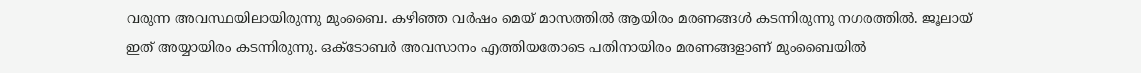വരുന്ന അവസ്ഥയിലായിരുന്നു മുംബൈ. കഴിഞ്ഞ വര്‍ഷം മെയ് മാസത്തില്‍ ആയിരം മരണങ്ങള്‍ കടന്നിരുന്നു നഗരത്തില്‍. ജൂലായ് ഇത് അയ്യായിരം കടന്നിരുന്നു. ഒക്ടോബര്‍ അവസാനം എത്തിയതോടെ പതിനായിരം മരണങ്ങളാണ് മുംബൈയില്‍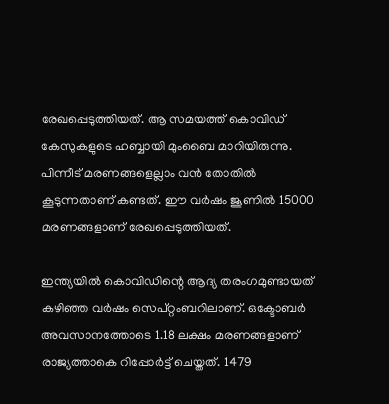രേഖപ്പെടുത്തിയത്. ആ സമയത്ത് കൊവിഡ് കേസുകളുടെ ഹബ്ബായി മുംബൈ മാറിയിരുന്നു. പിന്നീട് മരണങ്ങളെല്ലാം വന്‍ തോതില്‍ കൂടുന്നതാണ് കണ്ടത്. ഈ വര്‍ഷം ജൂണില്‍ 15000 മരണങ്ങളാണ് രേഖപ്പെടുത്തിയത്.

ഇന്ത്യയില്‍ കൊവിഡിന്റെ ആദ്യ തരംഗമുണ്ടായത് കഴിഞ്ഞ വര്‍ഷം സെപ്റ്റംബറിലാണ്. ഒക്ടോബര്‍ അവസാനത്തോടെ 1.18 ലക്ഷം മരണങ്ങളാണ് രാജ്യത്താകെ റിപ്പോര്‍ട്ട് ചെയ്തത്. 1479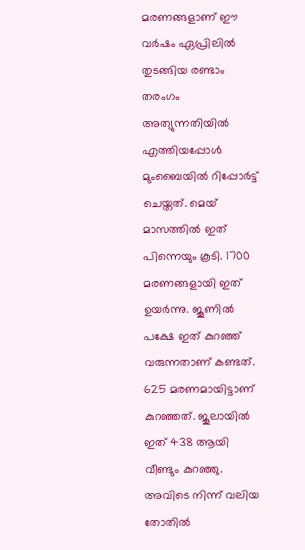മരണങ്ങളാണ് ഈ വര്‍ഷം ഏപ്രിലില്‍ തുടങ്ങിയ രണ്ടാം തരംഗം അത്യുന്നതിയില്‍ എത്തിയപ്പോള്‍ മുംബൈയില്‍ റിപ്പോര്‍ട്ട് ചെയ്തത്. മെയ് മാസത്തില്‍ ഇത് പിന്നെയും കൂടി. 1700 മരണങ്ങളായി ഇത് ഉയര്‍ന്നു. ജൂണില്‍ പക്ഷേ ഇത് കുറഞ്ഞ് വരുന്നതാണ് കണ്ടത്. 625 മരണമായിട്ടാണ് കുറഞ്ഞത്. ജൂലായില്‍ ഇത് 438 ആയി വീണ്ടും കുറഞ്ഞു. അവിടെ നിന്ന് വലിയ തോതില്‍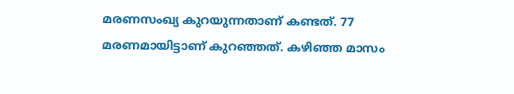മരണസംഖ്യ കുറയുന്നതാണ് കണ്ടത്. 77 മരണമായിട്ടാണ് കുറഞ്ഞത്. കഴിഞ്ഞ മാസം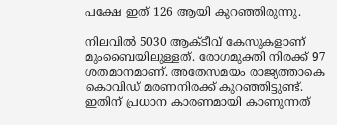പക്ഷേ ഇത് 126 ആയി കുറഞ്ഞിരുന്നു.

നിലവില്‍ 5030 ആക്ടീവ് കേസുകളാണ് മുംബൈയിലുള്ളത്. രോഗമുക്തി നിരക്ക് 97 ശതമാനമാണ്. അതേസമയം രാജ്യത്താകെ കൊവിഡ് മരണനിരക്ക് കുറഞ്ഞിട്ടുണ്ട്. ഇതിന് പ്രധാന കാരണമായി കാണുന്നത്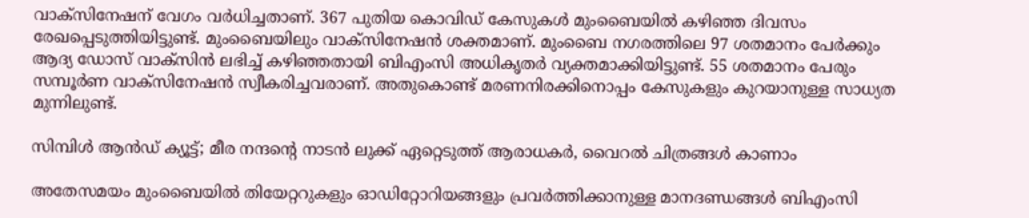വാക്‌സിനേഷന് വേഗം വര്‍ധിച്ചതാണ്. 367 പുതിയ കൊവിഡ് കേസുകള്‍ മുംബൈയില്‍ കഴിഞ്ഞ ദിവസം രേഖപ്പെടുത്തിയിട്ടുണ്ട്. മുംബൈയിലും വാക്‌സിനേഷന്‍ ശക്തമാണ്. മുംബൈ നഗരത്തിലെ 97 ശതമാനം പേര്‍ക്കും ആദ്യ ഡോസ് വാക്‌സിന്‍ ലഭിച്ച് കഴിഞ്ഞതായി ബിഎംസി അധികൃതര്‍ വ്യക്തമാക്കിയിട്ടുണ്ട്. 55 ശതമാനം പേരും സമ്പൂര്‍ണ വാക്‌സിനേഷന്‍ സ്വീകരിച്ചവരാണ്. അതുകൊണ്ട് മരണനിരക്കിനൊപ്പം കേസുകളും കുറയാനുള്ള സാധ്യത മുന്നിലുണ്ട്.

സിമ്പിള്‍ ആന്‍ഡ് ക്യൂട്ട്; മീര നന്ദന്റെ നാടന്‍ ലുക്ക് ഏറ്റെടുത്ത് ആരാധകര്‍, വൈറല്‍ ചിത്രങ്ങള്‍ കാണാം

അതേസമയം മുംബൈയില്‍ തിയേറ്ററുകളും ഓഡിറ്റോറിയങ്ങളും പ്രവര്‍ത്തിക്കാനുള്ള മാനദണ്ഡങ്ങള്‍ ബിഎംസി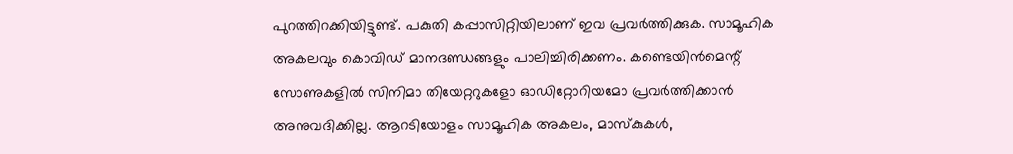പുറത്തിറക്കിയിട്ടുണ്ട്. പകുതി കപ്പാസിറ്റിയിലാണ് ഇവ പ്രവര്‍ത്തിക്കുക. സാമൂഹിക അകലവും കൊവിഡ് മാനദണ്ഡങ്ങളും പാലിച്ചിരിക്കണം. കണ്ടെയിന്‍മെന്റ് സോണുകളില്‍ സിനിമാ തിയേറ്ററുകളോ ഓഡിറ്റോറിയമോ പ്രവര്‍ത്തിക്കാന്‍ അനുവദിക്കില്ല. ആറടിയോളം സാമൂഹിക അകലം, മാസ്‌കുകള്‍,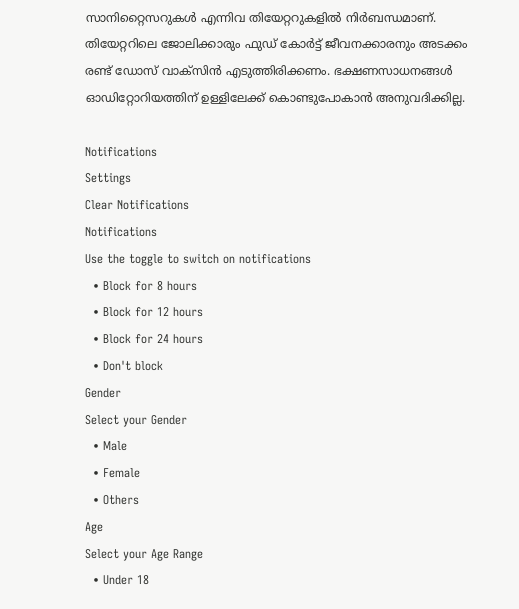സാനിറ്റൈസറുകള്‍ എന്നിവ തിയേറ്ററുകളില്‍ നിര്‍ബന്ധമാണ്. തിയേറ്ററിലെ ജോലിക്കാരും ഫുഡ് കോര്‍ട്ട് ജീവനക്കാരനും അടക്കം രണ്ട് ഡോസ് വാക്‌സിന്‍ എടുത്തിരിക്കണം. ഭക്ഷണസാധനങ്ങള്‍ ഓഡിറ്റോറിയത്തിന് ഉള്ളിലേക്ക് കൊണ്ടുപോകാന്‍ അനുവദിക്കില്ല.

Notifications
Settings
Clear Notifications
Notifications
Use the toggle to switch on notifications
  • Block for 8 hours
  • Block for 12 hours
  • Block for 24 hours
  • Don't block
Gender
Select your Gender
  • Male
  • Female
  • Others
Age
Select your Age Range
  • Under 18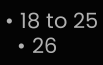• 18 to 25
  • 26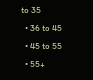to 35
  • 36 to 45
  • 45 to 55
  • 55+